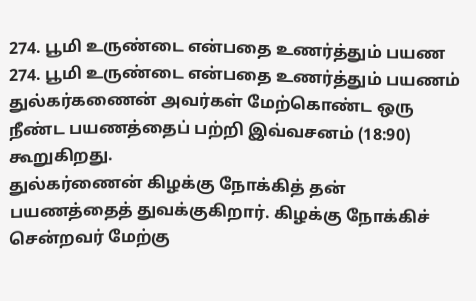274. பூமி உருண்டை என்பதை உணர்த்தும் பயண
274. பூமி உருண்டை என்பதை உணர்த்தும் பயணம்
துல்கர்கணைன் அவர்கள் மேற்கொண்ட ஒரு நீண்ட பயணத்தைப் பற்றி இவ்வசனம் (18:90) கூறுகிறது.
துல்கர்ணைன் கிழக்கு நோக்கித் தன் பயணத்தைத் துவக்குகிறார். கிழக்கு நோக்கிச் சென்றவர் மேற்கு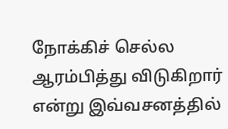நோக்கிச் செல்ல ஆரம்பித்து விடுகிறார் என்று இவ்வசனத்தில்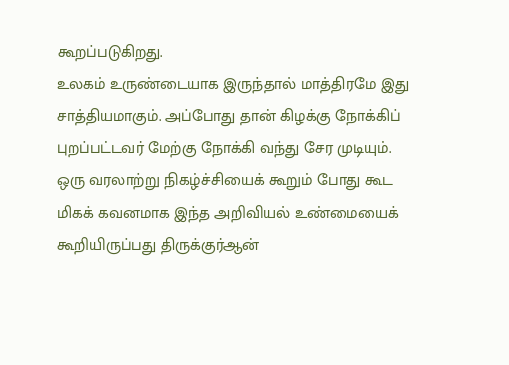கூறப்படுகிறது.
உலகம் உருண்டையாக இருந்தால் மாத்திரமே இது சாத்தியமாகும். அப்போது தான் கிழக்கு நோக்கிப் புறப்பட்டவர் மேற்கு நோக்கி வந்து சேர முடியும்.
ஒரு வரலாற்று நிகழ்ச்சியைக் கூறும் போது கூட மிகக் கவனமாக இந்த அறிவியல் உண்மையைக் கூறியிருப்பது திருக்குர்ஆன்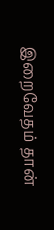இறைவேதம் தான்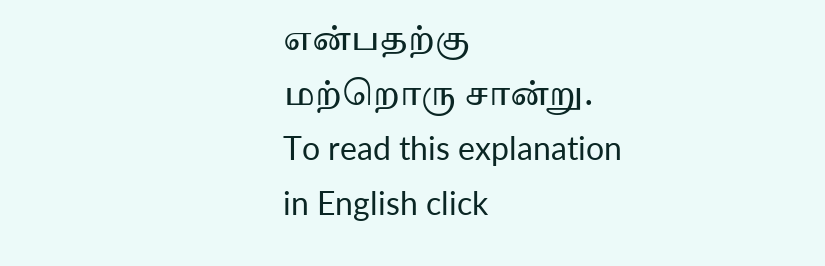என்பதற்கு மற்றொரு சான்று.
To read this explanation in English click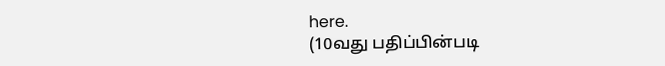here.
(10வது பதிப்பின்படி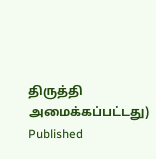திருத்தி அமைக்கப்பட்டது)
Published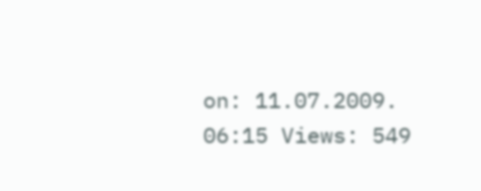on: 11.07.2009. 06:15 Views: 549